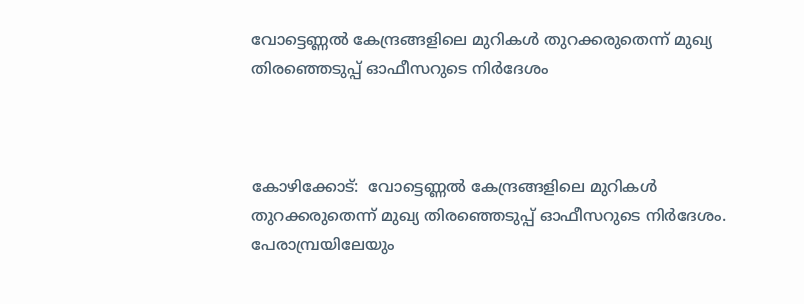വോട്ടെണ്ണൽ കേന്ദ്രങ്ങളിലെ മുറികൾ തുറക്കരുതെന്ന് മുഖ്യ തിരഞ്ഞെടുപ്പ് ഓഫീസറുടെ നിർദേശം



കോഴിക്കോട്:  വോട്ടെണ്ണൽ കേന്ദ്രങ്ങളിലെ മുറികൾ തുറക്കരുതെന്ന് മുഖ്യ തിരഞ്ഞെടുപ്പ് ഓഫീസറുടെ നിർദേശം. പേരാമ്പ്രയിലേയും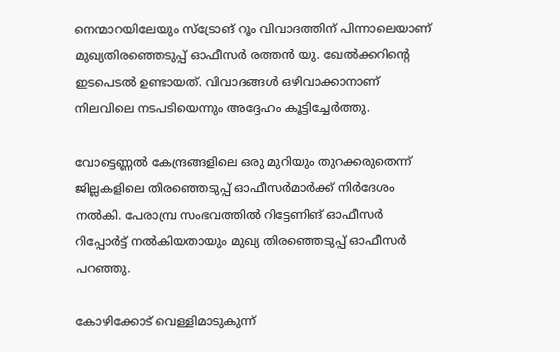നെന്മാറയിലേയും സ്ട്രോങ് റൂം വിവാദത്തിന് പിന്നാലെയാണ് മുഖ്യതിരഞ്ഞെടുപ്പ് ഓഫീസർ രത്തൻ യു. ഖേൽക്കറിന്റെ ഇടപെടൽ ഉണ്ടായത്. വിവാദങ്ങൾ ഒഴിവാക്കാനാണ് നിലവിലെ നടപടിയെന്നും അദ്ദേഹം കൂട്ടിച്ചേർത്തു.

വോട്ടെണ്ണൽ കേന്ദ്രങ്ങളിലെ ഒരു മുറിയും തുറക്കരുതെന്ന് ജില്ലകളിലെ തിരഞ്ഞെടുപ്പ് ഓഫീസർമാർക്ക് നിർദേശം നൽകി. പേരാമ്പ്ര സംഭവത്തിൽ റിട്ടേണിങ് ഓഫീസർ റിപ്പോർട്ട് നൽകിയതായും മുഖ്യ തിരഞ്ഞെടുപ്പ് ഓഫീസർ പറഞ്ഞു.

കോഴിക്കോട് വെള്ളിമാടുകുന്ന്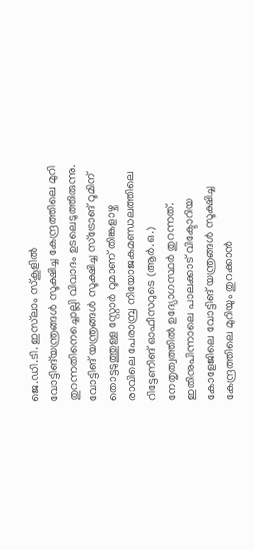ജെ.ഡി.ടി. ഇസ്‌ലാം സ്‌കൂളിൽ വോട്ടിങ്‌യന്ത്രങ്ങൾ സൂക്ഷിച്ച കേന്ദ്രത്തിലെ മുറി തുറന്നതിനെച്ചൊല്ലി വിവാദം ഉടലെടുത്തിരുന്നു. വോട്ടിങ് യന്ത്രങ്ങൾ സൂക്ഷിച്ച സ്‌ട്രോങ് റൂമിന് തൊട്ടടുത്തുള്ള സ്റ്റോർ റൂമാണ് തിങ്കളാഴ്ച രാവിലെ പേരാമ്പ്ര നിയോജകമണ്ഡലത്തിലെ റിട്ടേണിങ് ഓഫീസറുടെ (ആർ.ഒ.) നേതൃത്വത്തിൽ ഉദ്യോഗസ്ഥർ തുറന്നത്. ഇതിനുപിന്നാലെ പാലക്കാട് വിക്ടോറിയ കോളേജിലെ വോട്ടിങ് യന്ത്രങ്ങൾ സൂക്ഷിച്ച കേന്ദ്രത്തിലെ മുറിയും തുറക്കാൻ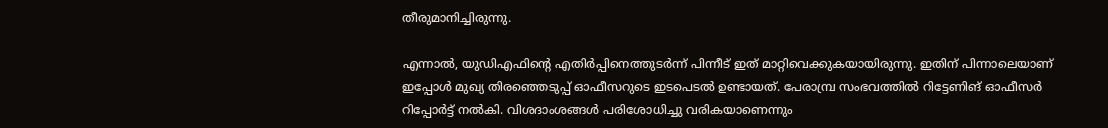തീരുമാനിച്ചിരുന്നു.

എന്നാൽ, യുഡിഎഫിന്റെ എതിർപ്പിനെത്തുടർന്ന് പിന്നീട് ഇത് മാറ്റിവെക്കുകയായിരുന്നു. ഇതിന് പിന്നാലെയാണ് ഇപ്പോൾ മുഖ്യ തിരഞ്ഞെടുപ്പ് ഓഫീസറുടെ ഇടപെടൽ ഉണ്ടായത്. പേരാമ്പ്ര സംഭവത്തിൽ റിട്ടേണിങ് ഓഫീസർ റിപ്പോർട്ട് നൽകി. വിശദാംശങ്ങൾ പരിശോധിച്ചു വരികയാണെന്നും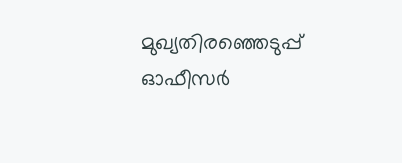മുഖ്യതിരഞ്ഞെടുപ്പ് ഓഫീസർ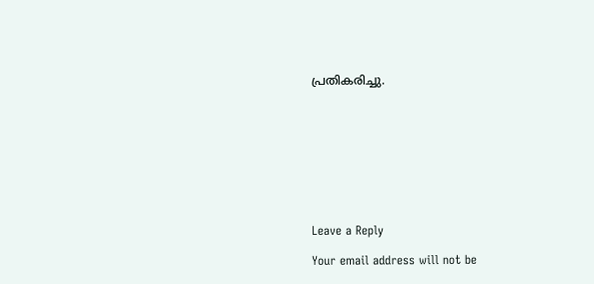പ്രതികരിച്ചു.









Leave a Reply

Your email address will not be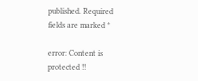published. Required fields are marked *

error: Content is protected !!